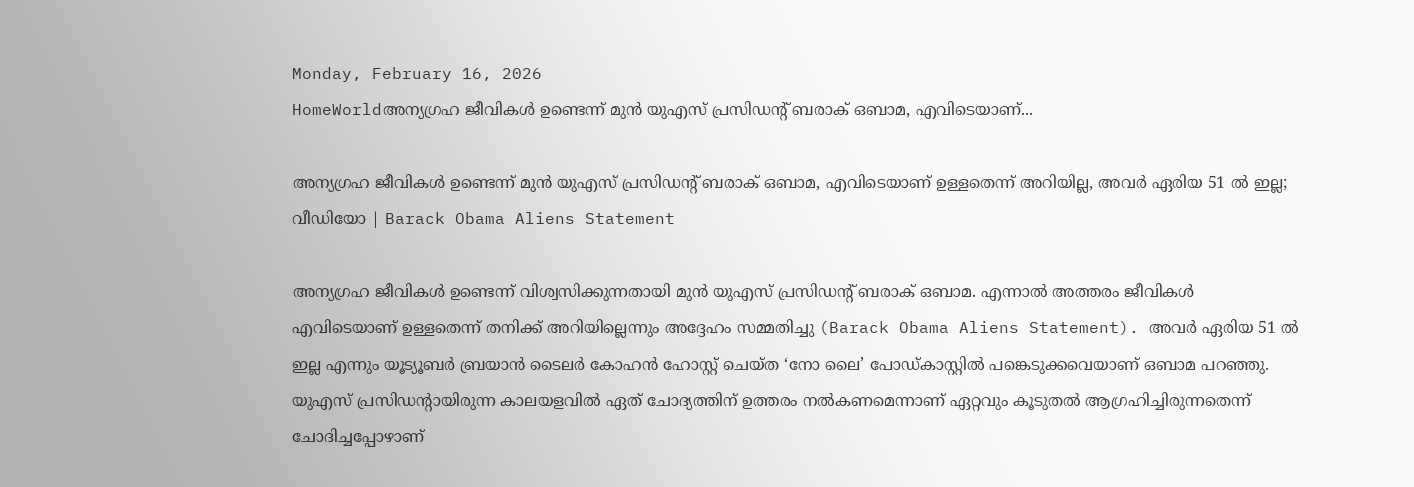Monday, February 16, 2026
HomeWorldഅന്യഗ്രഹ ജീവികൾ ഉണ്ടെന്ന് മുന്‍ യുഎസ് പ്രസിഡന്‍റ് ബരാക് ഒബാമ, എവിടെയാണ്...

അന്യഗ്രഹ ജീവികൾ ഉണ്ടെന്ന് മുന്‍ യുഎസ് പ്രസിഡന്‍റ് ബരാക് ഒബാമ, എവിടെയാണ് ഉള്ളതെന്ന് അറിയില്ല, അവർ ഏരിയ 51 ൽ ഇല്ല; വീഡിയോ | Barack Obama Aliens Statement

അന്യഗ്രഹ ജീവികൾ ഉണ്ടെന്ന് വിശ്വസിക്കുന്നതായി മുന്‍ യുഎസ് പ്രസിഡന്‍റ് ബരാക് ഒബാമ. എന്നാൽ അത്തരം ജീവികൾ എവിടെയാണ് ഉള്ളതെന്ന് തനിക്ക് അറിയില്ലെന്നും അദ്ദേഹം സമ്മതിച്ചു (Barack Obama Aliens Statement). അവർ ഏരിയ 51 ൽ ഇല്ല എന്നും യൂട്യൂബർ ബ്രയാൻ ടൈലർ കോഹൻ ഹോസ്റ്റ് ചെയ്ത ‘നോ ലൈ’ പോഡ്‌കാസ്റ്റിൽ പങ്കെടുക്കവെയാണ് ഒബാമ പറഞ്ഞു.  യുഎസ് പ്രസിഡന്‍റായിരുന്ന കാലയളവിൽ ഏത് ചോദ്യത്തിന് ഉത്തരം നൽകണമെന്നാണ് ഏറ്റവും കൂടുതൽ ആഗ്രഹിച്ചിരുന്നതെന്ന് ചോദിച്ചപ്പോഴാണ്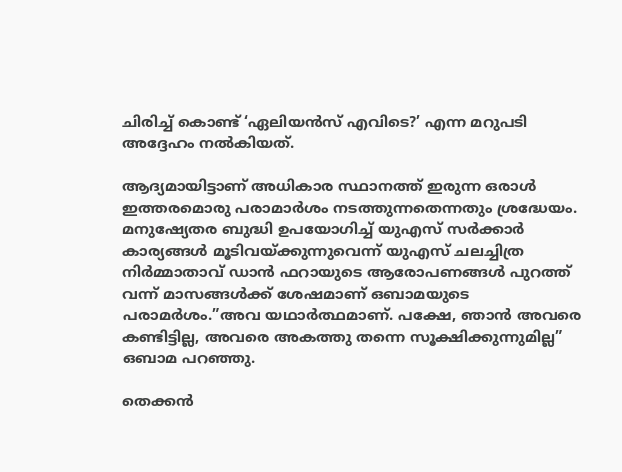ചിരിച്ച് കൊണ്ട് ‘ഏലിയൻസ് എവിടെ?’ എന്ന മറുപടി അദ്ദേഹം നൽകിയത്.

ആദ്യമായിട്ടാണ് അധികാര സ്ഥാനത്ത് ഇരുന്ന ഒരാൾ ഇത്തരമൊരു പരാമാർശം നടത്തുന്നതെന്നതും ശ്രദ്ധേയം. മനുഷ്യേതര ബുദ്ധി ഉപയോഗിച്ച് യുഎസ് സർക്കാർ കാര്യങ്ങൾ മൂടിവയ്ക്കുന്നുവെന്ന് യുഎസ് ചലച്ചിത്ര നിർമ്മാതാവ് ഡാൻ ഫറായുടെ ആരോപണങ്ങൾ പുറത്ത് വന്ന് മാസങ്ങൾക്ക് ശേഷമാണ് ഒബാമയുടെ പരാമർശം.”അവ യഥാർത്ഥമാണ്. പക്ഷേ, ഞാൻ അവരെ കണ്ടിട്ടില്ല, അവരെ അകത്തു തന്നെ സൂക്ഷിക്കുന്നുമില്ല” ഒബാമ പറഞ്ഞു.

തെക്കൻ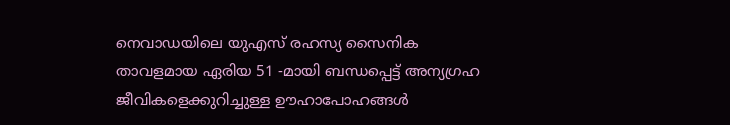നെവാഡയിലെ യുഎസ് രഹസ്യ സൈനിക താവളമായ ഏരിയ 51 -മായി ബന്ധപ്പെട്ട് അന്യഗ്രഹ ജീവികളെക്കുറിച്ചുള്ള ഊഹാപോഹങ്ങൾ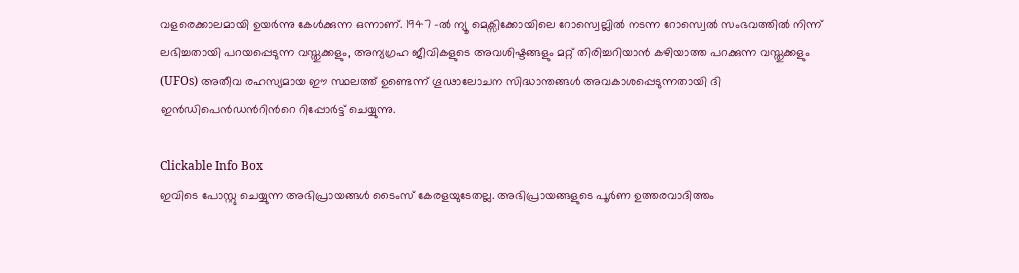വളരെക്കാലമായി ഉയർന്നു കേൾക്കുന്ന ഒന്നാണ്. 1947 -ൽ ന്യൂ മെക്സിക്കോയിലെ റോസ്വെല്ലിൽ നടന്ന റോസ്വെൽ സംഭവത്തിൽ നിന്ന് ലഭിച്ചതായി പറയപ്പെടുന്ന വസ്തുക്കളും, അന്യഗ്രഹ ജീവികളുടെ അവശിഷ്ടങ്ങളും മറ്റ് തിരിച്ചറിയാൻ കഴിയാത്ത പറക്കുന്ന വസ്തുക്കളും (UFOs) അതീവ രഹസ്യമായ ഈ സ്ഥലത്ത് ഉണ്ടെന്ന് ഗൂഢാലോചന സിദ്ധാന്തങ്ങൾ അവകാശപ്പെടുന്നതായി ദി ഇൻഡിപെൻഡന്‍റിന്‍റെ റിപ്പോർട്ട് ചെയ്യുന്നു.

Clickable Info Box
ഇവിടെ പോസ്റ്റു ചെയ്യുന്ന അഭിപ്രായങ്ങൾ ടൈംസ് കേരളയുടേതല്ല. അഭിപ്രായങ്ങളുടെ പൂർണ ഉത്തരവാദിത്തം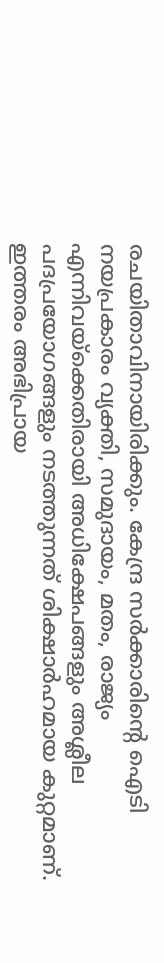രചയിതാവിനായിരിക്കും. കേന്ദ്ര സർക്കാരിന്റെ ഐടി നയപ്രകാരം വ്യക്തി, സമുദായം, മതം, രാജ്യം എന്നിവയ്ക്കെതിരായി അധിക്ഷേപങ്ങളും അശ്ലീല പദപ്രയോഗങ്ങളും നടത്തുന്നത് ശിക്ഷാർഹമായ കുറ്റമാണ്. ഇത്തരം അഭിപ്രായ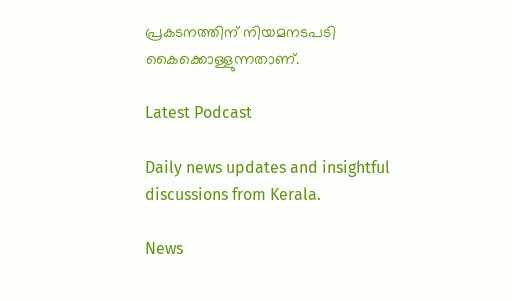പ്രകടനത്തിന് നിയമനടപടി കൈക്കൊള്ളുന്നതാണ്.

Latest Podcast

Daily news updates and insightful discussions from Kerala.

News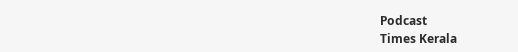Podcast
Times Kerala